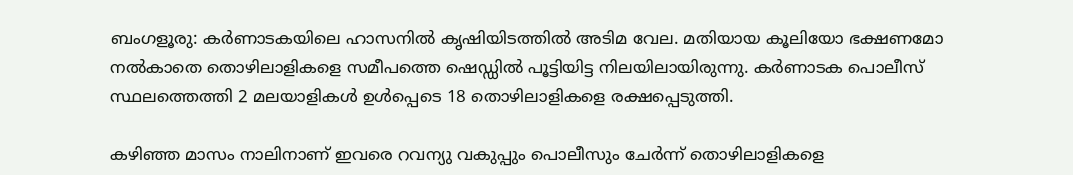ബംഗളൂരു: കര്‍ണാടകയിലെ ഹാസനില്‍ കൃഷിയിടത്തില്‍ അടിമ വേല. മതിയായ കൂലിയോ ഭക്ഷണമോ നല്‍കാതെ തൊഴിലാളികളെ സമീപത്തെ ഷെഡ്ഡില്‍ പൂട്ടിയിട്ട നിലയിലായിരുന്നു. കര്‍ണാടക പൊലീസ് സ്ഥലത്തെത്തി 2 മലയാളികള്‍ ഉള്‍പ്പെടെ 18 തൊഴിലാളികളെ രക്ഷപ്പെടുത്തി.

കഴിഞ്ഞ മാസം നാലിനാണ് ഇവരെ റവന്യു വകുപ്പും പൊലീസും ചേര്‍ന്ന് തൊഴിലാളികളെ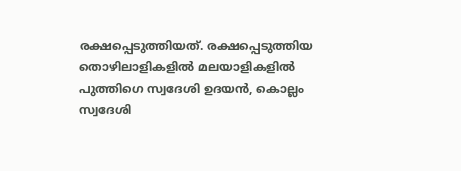രക്ഷപ്പെടുത്തിയത്. രക്ഷപ്പെടുത്തിയ തൊഴിലാളികളില്‍ മലയാളികളില്‍ പുത്തിഗെ സ്വദേശി ഉദയന്‍, കൊല്ലം സ്വദേശി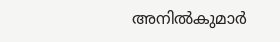അനില്‍കുമാര്‍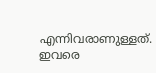എന്നിവരാണുള്ളത്. ഇവരെ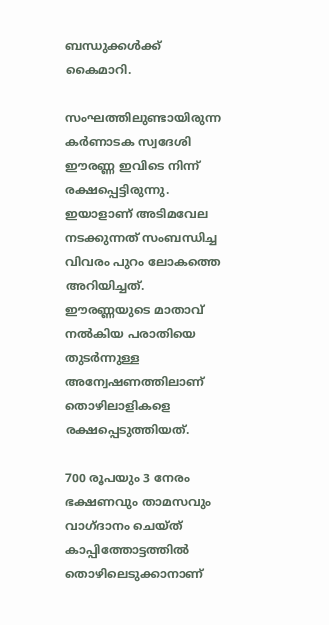ബന്ധുക്കള്‍ക്ക് കൈമാറി.

സംഘത്തിലുണ്ടായിരുന്ന കര്‍ണാടക സ്വദേശി ഈരണ്ണ ഇവിടെ നിന്ന് രക്ഷപ്പെട്ടിരുന്നു. ഇയാളാണ് അടിമവേല നടക്കുന്നത് സംബന്ധിച്ച വിവരം പുറം ലോകത്തെ അറിയിച്ചത്. ഈരണ്ണയുടെ മാതാവ് നല്‍കിയ പരാതിയെ തുടര്‍ന്നുള്ള അന്വേഷണത്തിലാണ് തൊഴിലാളികളെ രക്ഷപ്പെടുത്തിയത്.

700 രൂപയും 3 നേരം ഭക്ഷണവും താമസവും വാഗ്ദാനം ചെയ്ത് കാപ്പിത്തോട്ടത്തില്‍ തൊഴിലെടുക്കാനാണ്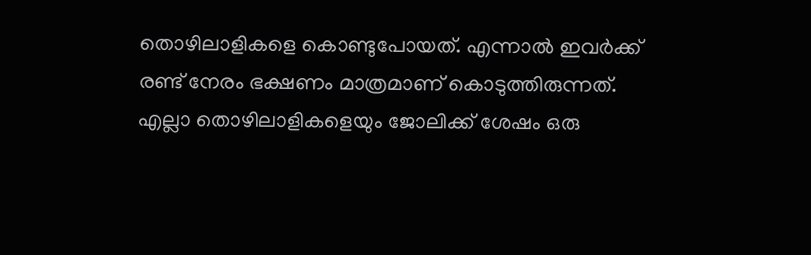തൊഴിലാളികളെ കൊണ്ടുപോയത്. എന്നാല്‍ ഇവര്‍ക്ക് രണ്ട് നേരം ഭക്ഷണം മാത്രമാണ് കൊടുത്തിരുന്നത്. എല്ലാ തൊഴിലാളികളെയും ജോലിക്ക് ശേഷം ഒരു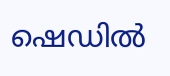ഷെഡില്‍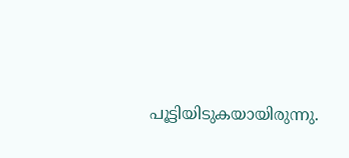പൂട്ടിയിടുകയായിരുന്നു.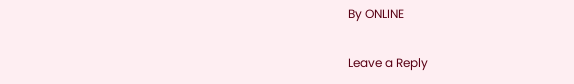By ONLINE

Leave a Reply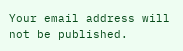Your email address will not be published.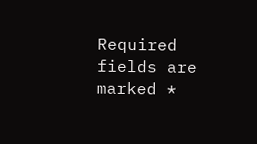Required fields are marked *